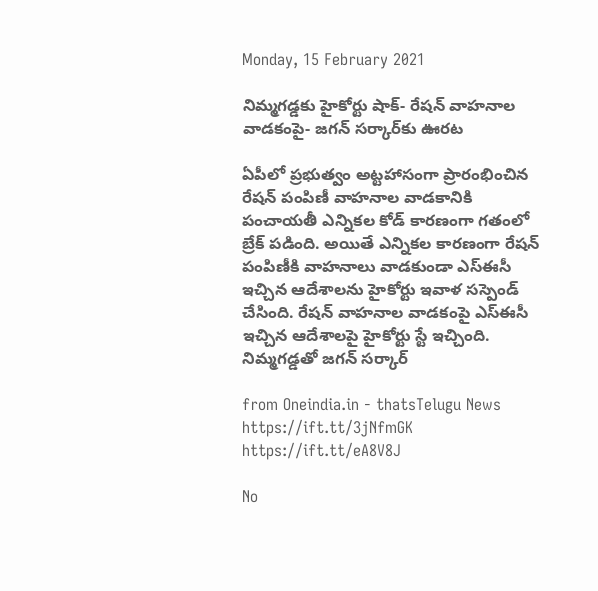Monday, 15 February 2021

నిమ్మగడ్డకు హైకోర్టు షాక్‌- రేషన్ వాహనాల వాడకంపై- జగన్‌ సర్కార్‌కు ఊరట

ఏపీలో ప్రభుత్వం అట్టహాసంగా ప్రారంభించిన రేషన్‌ పంపిణీ వాహనాల వాడకానికి పంచాయతీ ఎన్నికల కోడ్‌ కారణంగా గతంలో బ్రేక్‌ పడింది. అయితే ఎన్నికల కారణంగా రేషన్ పంపిణీకి వాహనాలు వాడకుండా ఎస్ఈసీ ఇచ్చిన ఆదేశాలను హైకోర్టు ఇవాళ సస్పెండ్‌ చేసింది. రేషన్ వాహనాల వాడకంపై ఎస్ఈసీ ఇచ్చిన ఆదేశాలపై హైకోర్టు స్టే ఇచ్చింది. నిమ్మగడ్డతో జగన్ సర్కార్‌

from Oneindia.in - thatsTelugu News https://ift.tt/3jNfmGK
https://ift.tt/eA8V8J

No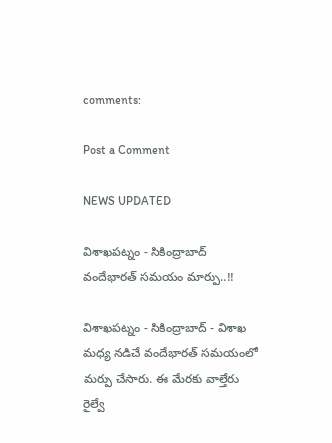comments:

Post a Comment

NEWS UPDATED

విశాఖపట్నం - సికింద్రాబాద్ వందేభారత్ సమయం మార్పు..!!

విశాఖపట్నం - సికింద్రాబాద్ - విశాఖ మధ్య నడిచే వందేభారత్ సమయంలో మర్పు చేసారు. ఈ మేరకు వాల్తేరు రైల్వే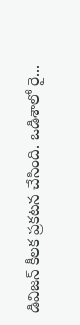డివిజన్ కీలక ప్రకటన చేసింది. ఒడిశాలో రై...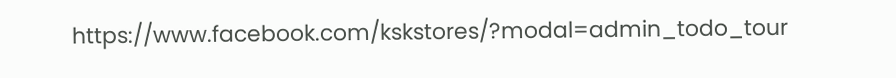https://www.facebook.com/kskstores/?modal=admin_todo_tour